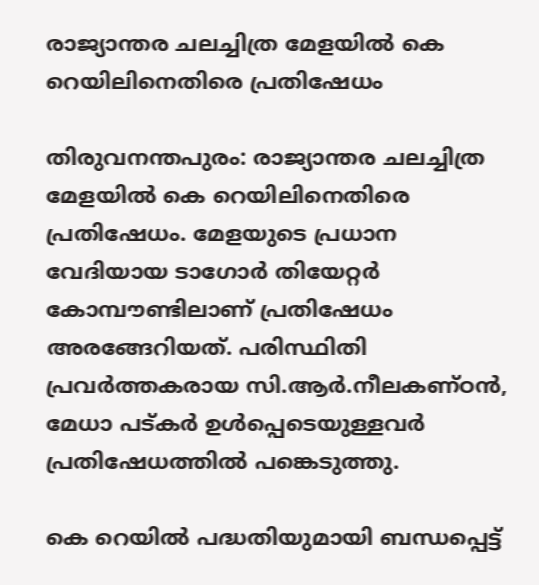രാജ്യാന്തര ചലച്ചിത്ര മേളയിൽ കെ റെയിലിനെതിരെ പ്രതിഷേധം

തിരുവനന്തപുരം: രാജ്യാന്തര ചലച്ചിത്ര മേളയിൽ കെ റെയിലിനെതിരെ പ്രതിഷേധം. മേളയുടെ പ്രധാന വേദിയായ ടാഗോർ തിയേറ്റർ കോമ്പൗണ്ടിലാണ് പ്രതിഷേധം അരങ്ങേറിയത്. പരിസ്ഥിതി പ്രവർത്തകരായ സി.ആർ.നീലകണ്ഠൻ, മേധാ പട്കർ ഉൾപ്പെടെയുള്ളവർ പ്രതിഷേധത്തിൽ പങ്കെടുത്തു.

കെ റെയിൽ പദ്ധതിയുമായി ബന്ധപ്പെട്ട്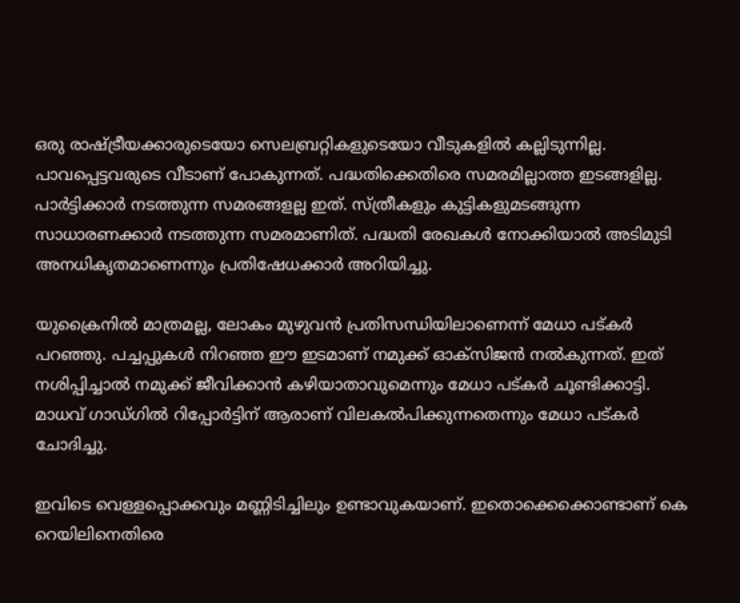ഒരു രാഷ്ട്രീയക്കാരുടെയോ സെലബ്രറ്റികളുടെയോ വീടുകളിൽ കല്ലിടുന്നില്ല. പാവപ്പെട്ടവരുടെ വീടാണ് പോകുന്നത്. പദ്ധതിക്കെതിരെ സമരമില്ലാത്ത ഇടങ്ങളില്ല. പാർട്ടിക്കാർ നടത്തുന്ന സമരങ്ങളല്ല ഇത്. സ്ത്രീകളും കുട്ടികളുമടങ്ങുന്ന സാധാരണക്കാർ നടത്തുന്ന സമരമാണിത്. പദ്ധതി രേഖകൾ നോക്കിയാൽ അടിമുടി അനധികൃതമാണെന്നും പ്രതിഷേധക്കാർ അറിയിച്ചു.

യുക്രൈനിൽ മാത്രമല്ല, ലോകം മുഴുവൻ പ്രതിസന്ധിയിലാണെന്ന് മേധാ പട്കർ പറഞ്ഞു. പച്ചപ്പുകൾ നിറഞ്ഞ ഈ ഇടമാണ് നമുക്ക് ഓക്സിജൻ നൽകുന്നത്. ഇത് നശിപ്പിച്ചാൽ നമുക്ക് ജീവിക്കാൻ കഴിയാതാവുമെന്നും മേധാ പട്കർ ചൂണ്ടിക്കാട്ടി. മാധവ് ഗാഡ്ഗിൽ റിപ്പോർട്ടിന് ആരാണ് വിലകൽപിക്കുന്നതെന്നും മേധാ പട്കർ ചോദിച്ചു.

ഇവിടെ വെള്ളപ്പൊക്കവും മണ്ണിടിച്ചിലും ഉണ്ടാവുകയാണ്. ഇതൊക്കെക്കൊണ്ടാണ് കെ റെയിലിനെതിരെ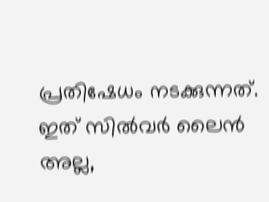പ്രതിഷേധം നടക്കുന്നത്. ഇത് സിൽവർ ലൈൻ അല്ല,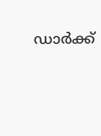ഡാർക്ക്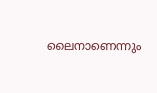ലൈനാണെന്നും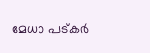മേധാ പട്കർ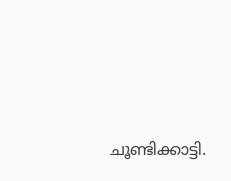ചൂണ്ടിക്കാട്ടി.